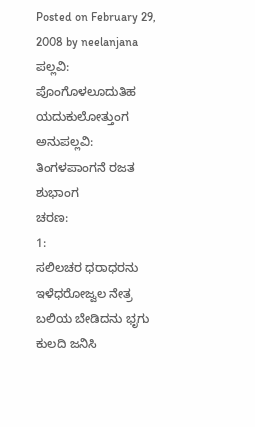Posted on February 29, 2008 by neelanjana
ಪಲ್ಲವಿ:
ಪೊಂಗೊಳಲೂದುತಿಹ ಯದುಕುಲೋತ್ತುಂಗ
ಅನುಪಲ್ಲವಿ:
ತಿಂಗಳಪಾಂಗನೆ ರಜತ ಶುಭಾಂಗ
ಚರಣ:
1:
ಸಲಿಲಚರ ಧರಾಧರನು ಇಳೆಧರೋಜ್ವಲ ನೇತ್ರ
ಬಲಿಯ ಬೇಡಿದನು ಭೃಗು ಕುಲದಿ ಜನಿಸಿ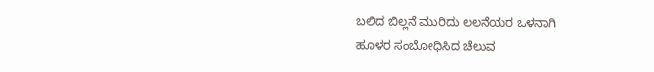ಬಲಿದ ಬಿಲ್ಲನೆ ಮುರಿದು ಲಲನೆಯರ ಒಳನಾಗಿ
ಹೂಳರ ಸಂಬೋಧಿಸಿದ ಚೆಲುವ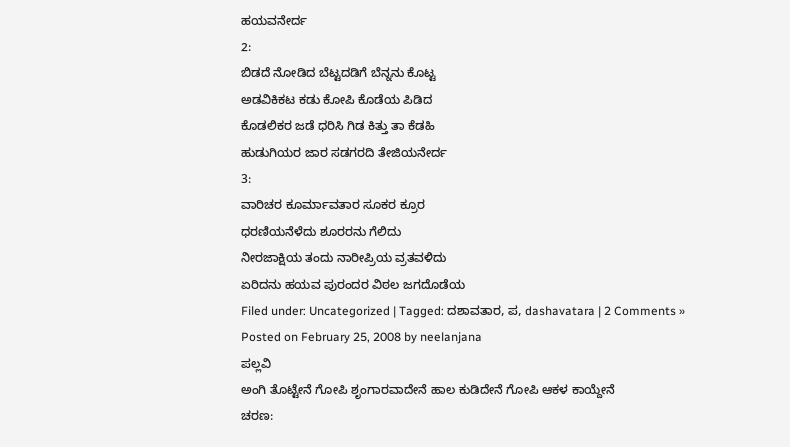ಹಯವನೇರ್ದ
2:
ಬಿಡದೆ ನೋಡಿದ ಬೆಟ್ಟದಡಿಗೆ ಬೆನ್ನನು ಕೊಟ್ಟ
ಅಡವಿಕಿಕಟ ಕಡು ಕೋಪಿ ಕೊಡೆಯ ಪಿಡಿದ
ಕೊಡಲಿಕರ ಜಡೆ ಧರಿಸಿ ಗಿಡ ಕಿತ್ತು ತಾ ಕೆಡಹಿ
ಹುಡುಗಿಯರ ಜಾರ ಸಡಗರದಿ ತೇಜಿಯನೇರ್ದ
3:
ವಾರಿಚರ ಕೂರ್ಮಾವತಾರ ಸೂಕರ ಕ್ರೂರ
ಧರಣಿಯನೆಳೆದು ಶೂರರನು ಗೆಲಿದು
ನೀರಜಾಕ್ಷಿಯ ತಂದು ನಾರೀಪ್ರಿಯ ವ್ರತವಳಿದು
ಏರಿದನು ಹಯವ ಪುರಂದರ ವಿಠಲ ಜಗದೊಡೆಯ
Filed under: Uncategorized | Tagged: ದಶಾವತಾರ, ಪ, dashavatara | 2 Comments »
Posted on February 25, 2008 by neelanjana
ಪಲ್ಲವಿ
ಅಂಗಿ ತೊಟ್ಟೇನೆ ಗೋಪಿ ಶೃಂಗಾರವಾದೇನೆ ಹಾಲ ಕುಡಿದೇನೆ ಗೋಪಿ ಆಕಳ ಕಾಯ್ದೇನೆ
ಚರಣ: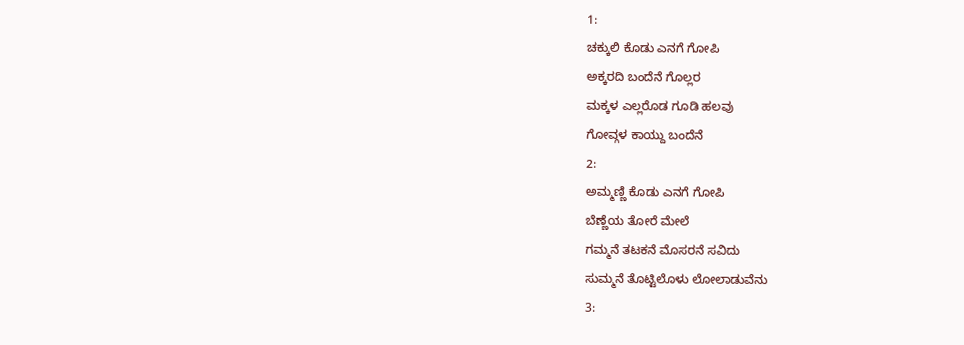1:
ಚಕ್ಕುಲಿ ಕೊಡು ಎನಗೆ ಗೋಪಿ
ಅಕ್ಕರದಿ ಬಂದೆನೆ ಗೊಲ್ಲರ
ಮಕ್ಕಳ ಎಲ್ಲರೊಡ ಗೂಡಿ ಹಲವು
ಗೋವ್ಗಳ ಕಾಯ್ದು ಬಂದೆನೆ
2:
ಅಮ್ಮಣ್ಣಿ ಕೊಡು ಎನಗೆ ಗೋಪಿ
ಬೆಣ್ಣೆಯ ತೋರೆ ಮೇಲೆ
ಗಮ್ಮನೆ ತಟಕನೆ ಮೊಸರನೆ ಸವಿದು
ಸುಮ್ಮನೆ ತೊಟ್ಟಿಲೊಳು ಲೋಲಾಡುವೆನು
3: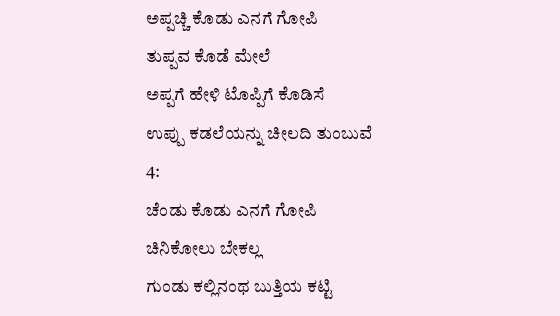ಅಪ್ಪಚ್ಚಿ ಕೊಡು ಎನಗೆ ಗೋಪಿ
ತುಪ್ಪವ ಕೊಡೆ ಮೇಲೆ
ಅಪ್ಪಗೆ ಹೇಳಿ ಟೊಪ್ಪಿಗೆ ಕೊಡಿಸೆ
ಉಪ್ಪು ಕಡಲೆಯನ್ನು ಚೀಲದಿ ತುಂಬುವೆ
4:
ಚೆಂಡು ಕೊಡು ಎನಗೆ ಗೋಪಿ
ಚಿನಿಕೋಲು ಬೇಕಲ್ಲ
ಗುಂಡು ಕಲ್ಲಿನಂಥ ಬುತ್ತಿಯ ಕಟ್ಟಿ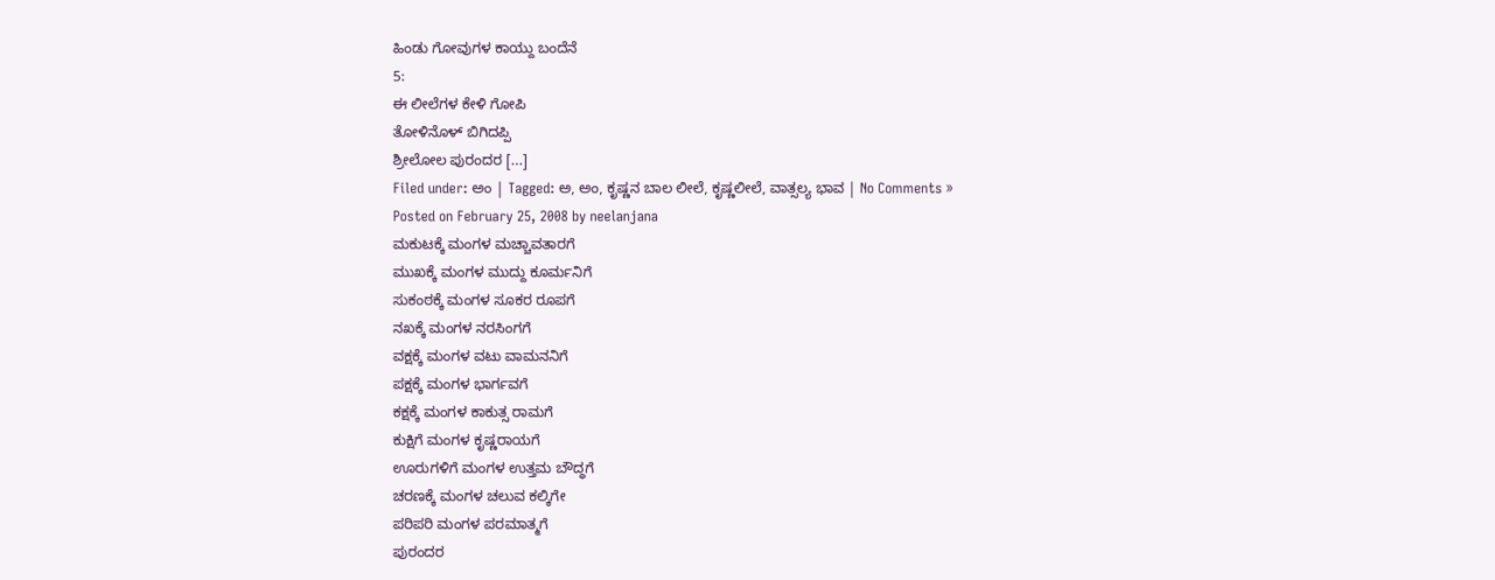ಹಿಂಡು ಗೋವುಗಳ ಕಾಯ್ದು ಬಂದೆನೆ
5:
ಈ ಲೀಲೆಗಳ ಕೇಳಿ ಗೋಪಿ
ತೋಳಿನೊಳ್ ಬಿಗಿದಪ್ಪಿ
ಶ್ರೀಲೋಲ ಪುರಂದರ [...]
Filed under: ಅಂ | Tagged: ಅ, ಅಂ, ಕೃಷ್ಣನ ಬಾಲ ಲೀಲೆ, ಕೃಷ್ಣಲೀಲೆ, ವಾತ್ಸಲ್ಯ ಭಾವ | No Comments »
Posted on February 25, 2008 by neelanjana
ಮಕುಟಕ್ಕೆ ಮಂಗಳ ಮಚ್ಚಾವತಾರಗೆ
ಮುಖಕ್ಕೆ ಮಂಗಳ ಮುದ್ದು ಕೂರ್ಮನಿಗೆ
ಸುಕಂಠಕ್ಕೆ ಮಂಗಳ ಸೂಕರ ರೂಪಗೆ
ನಖಕ್ಕೆ ಮಂಗಳ ನರಸಿಂಗಗೆ
ವಕ್ಷಕ್ಕೆ ಮಂಗಳ ವಟು ವಾಮನನಿಗೆ
ಪಕ್ಷಕ್ಕೆ ಮಂಗಳ ಭಾರ್ಗವಗೆ
ಕಕ್ಷಕ್ಕೆ ಮಂಗಳ ಕಾಕುತ್ಸ ರಾಮಗೆ
ಕುಕ್ಷಿಗೆ ಮಂಗಳ ಕೃಷ್ಣರಾಯಗೆ
ಊರುಗಳಿಗೆ ಮಂಗಳ ಉತ್ತಮ ಬೌದ್ಧಗೆ
ಚರಣಕ್ಕೆ ಮಂಗಳ ಚಲುವ ಕಲ್ಕಿಗೇ
ಪರಿಪರಿ ಮಂಗಳ ಪರಮಾತ್ಮಗೆ
ಪುರಂದರ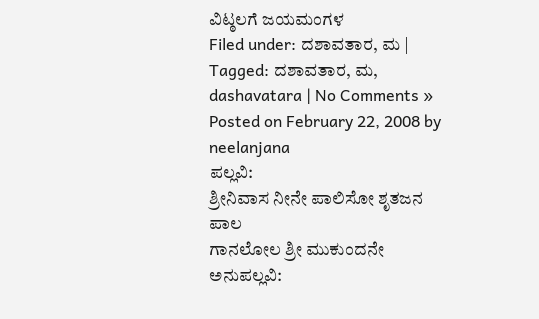ವಿಟ್ಠಲಗೆ ಜಯಮಂಗಳ
Filed under: ದಶಾವತಾರ, ಮ | Tagged: ದಶಾವತಾರ, ಮ, dashavatara | No Comments »
Posted on February 22, 2008 by neelanjana
ಪಲ್ಲವಿ:
ಶ್ರೀನಿವಾಸ ನೀನೇ ಪಾಲಿಸೋ ಶೃತಜನ ಪಾಲ
ಗಾನಲೋಲ ಶ್ರೀ ಮುಕುಂದನೇ
ಅನುಪಲ್ಲವಿ: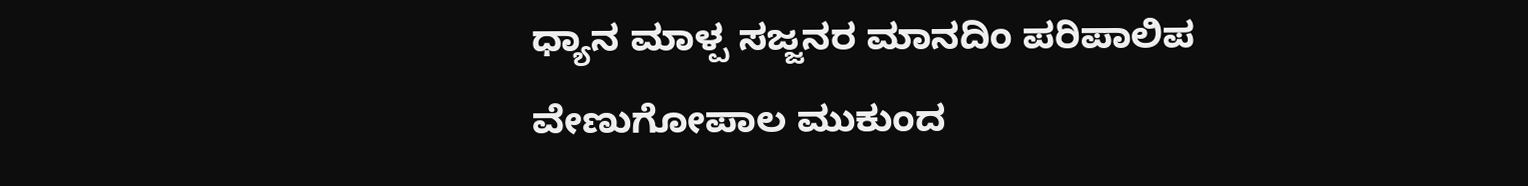ಧ್ಯಾನ ಮಾಳ್ಪ ಸಜ್ಜನರ ಮಾನದಿಂ ಪರಿಪಾಲಿಪ
ವೇಣುಗೋಪಾಲ ಮುಕುಂದ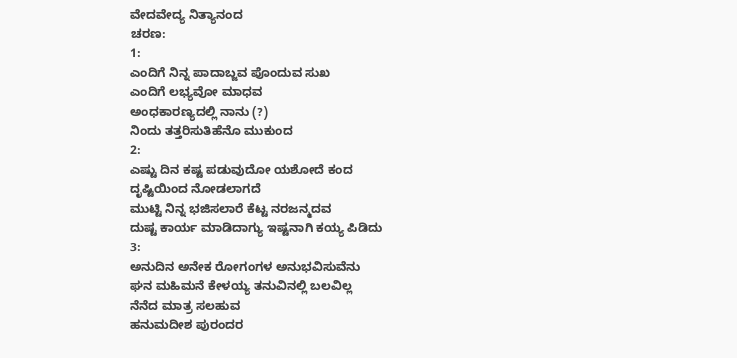ವೇದವೇದ್ಯ ನಿತ್ಯಾನಂದ
ಚರಣ:
1:
ಎಂದಿಗೆ ನಿನ್ನ ಪಾದಾಬ್ಜವ ಪೊಂದುವ ಸುಖ
ಎಂದಿಗೆ ಲಭ್ಯವೋ ಮಾಧವ
ಅಂಧಕಾರಣ್ಯದಲ್ಲಿ ನಾನು (?)
ನಿಂದು ತತ್ತರಿಸುತಿಹೆನೊ ಮುಕುಂದ
2:
ಎಷ್ಟು ದಿನ ಕಷ್ಟ ಪಡುವುದೋ ಯಶೋದೆ ಕಂದ
ದೃಷ್ಟಿಯಿಂದ ನೋಡಲಾಗದೆ
ಮುಟ್ಟಿ ನಿನ್ನ ಭಜಿಸಲಾರೆ ಕೆಟ್ಟ ನರಜನ್ಮದವ
ದುಷ್ಟ ಕಾರ್ಯ ಮಾಡಿದಾಗ್ಯು ಇಷ್ಟನಾಗಿ ಕಯ್ಯ ಪಿಡಿದು
3:
ಅನುದಿನ ಅನೇಕ ರೋಗಂಗಳ ಅನುಭವಿಸುವೆನು
ಘನ ಮಹಿಮನೆ ಕೇಳಯ್ಯ ತನುವಿನಲ್ಲಿ ಬಲವಿಲ್ಲ
ನೆನೆದ ಮಾತ್ರ ಸಲಹುವ
ಹನುಮದೀಶ ಪುರಂದರ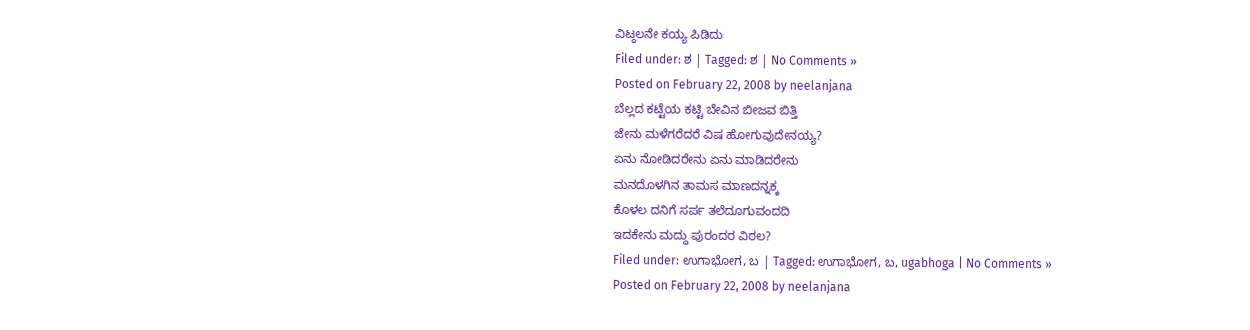ವಿಟ್ಠಲನೇ ಕಯ್ಯ ಪಿಡಿದು
Filed under: ಶ | Tagged: ಶ | No Comments »
Posted on February 22, 2008 by neelanjana
ಬೆಲ್ಲದ ಕಟ್ಟೆಯ ಕಟ್ಟಿ ಬೇವಿನ ಬೀಜವ ಬಿತ್ತಿ
ಜೇನು ಮಳೆಗರೆದರೆ ವಿಷ ಹೋಗುವುದೇನಯ್ಯ?
ಏನು ನೋಡಿದರೇನು ಏನು ಮಾಡಿದರೇನು
ಮನದೊಳಗಿನ ತಾಮಸ ಮಾಣದನ್ನಕ್ಕ
ಕೊಳಲ ದನಿಗೆ ಸರ್ಪ ತಲೆದೂಗುವಂದದಿ
ಇದಕೇನು ಮದ್ದು ಪುರಂದರ ವಿಠಲ?
Filed under: ಉಗಾಭೋಗ, ಬ | Tagged: ಉಗಾಭೋಗ, ಬ, ugabhoga | No Comments »
Posted on February 22, 2008 by neelanjana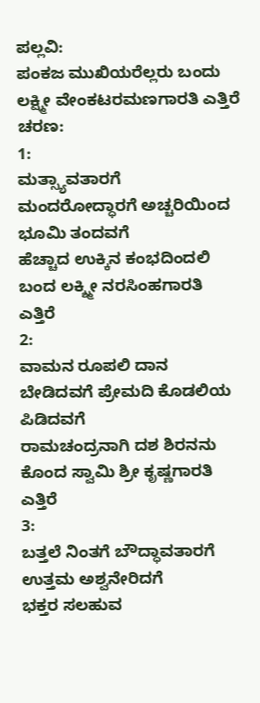ಪಲ್ಲವಿ:
ಪಂಕಜ ಮುಖಿಯರೆಲ್ಲರು ಬಂದು ಲಕ್ಷ್ಮೀ ವೇಂಕಟರಮಣಗಾರತಿ ಎತ್ತಿರೆ
ಚರಣ:
1:
ಮತ್ಸ್ಯಾವತಾರಗೆ ಮಂದರೋದ್ಧಾರಗೆ ಅಚ್ಚರಿಯಿಂದ ಭೂಮಿ ತಂದವಗೆ
ಹೆಚ್ಚಾದ ಉಕ್ಕಿನ ಕಂಭದಿಂದಲಿ ಬಂದ ಲಕ್ಶ್ಮೀ ನರಸಿಂಹಗಾರತಿ ಎತ್ತಿರೆ
2:
ವಾಮನ ರೂಪಲಿ ದಾನ ಬೇಡಿದವಗೆ ಪ್ರೇಮದಿ ಕೊಡಲಿಯ ಪಿಡಿದವಗೆ
ರಾಮಚಂದ್ರನಾಗಿ ದಶ ಶಿರನನು ಕೊಂದ ಸ್ವಾಮಿ ಶ್ರೀ ಕೃಷ್ಣಗಾರತಿ ಎತ್ತಿರೆ
3:
ಬತ್ತಲೆ ನಿಂತಗೆ ಬೌದ್ಧಾವತಾರಗೆ ಉತ್ತಮ ಅಶ್ವನೇರಿದಗೆ
ಭಕ್ತರ ಸಲಹುವ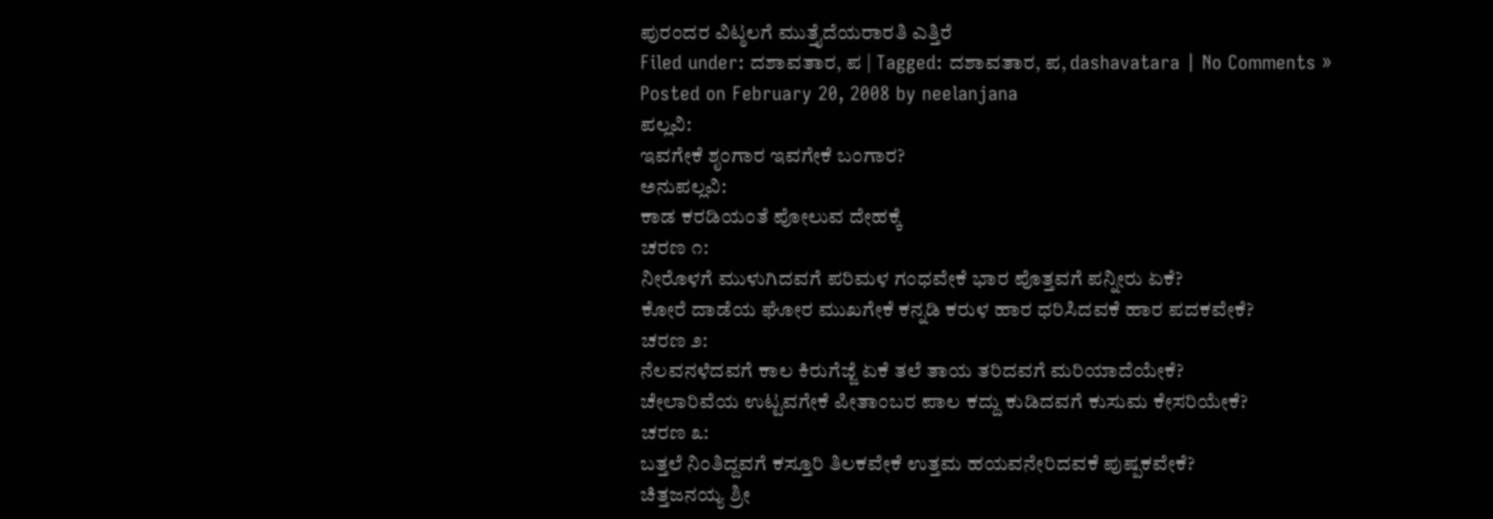ಪುರಂದರ ವಿಟ್ಠಲಗೆ ಮುತ್ತೈದೆಯರಾರತಿ ಎತ್ತಿರೆ
Filed under: ದಶಾವತಾರ, ಪ | Tagged: ದಶಾವತಾರ, ಪ, dashavatara | No Comments »
Posted on February 20, 2008 by neelanjana
ಪಲ್ಲವಿ:
ಇವಗೇಕೆ ಶೃಂಗಾರ ಇವಗೇಕೆ ಬಂಗಾರ?
ಅನುಪಲ್ಲವಿ:
ಕಾಡ ಕರಡಿಯಂತೆ ಪೋಲುವ ದೇಹಕ್ಕೆ
ಚರಣ ೧:
ನೀರೊಳಗೆ ಮುಳುಗಿದವಗೆ ಪರಿಮಳ ಗಂಧವೇಕೆ ಭಾರ ಪೊತ್ತವಗೆ ಪನ್ನೀರು ಏಕೆ?
ಕೋರೆ ದಾಡೆಯ ಘೋರ ಮುಖಗೇಕೆ ಕನ್ನಡಿ ಕರುಳ ಹಾರ ಧರಿಸಿದವಕೆ ಹಾರ ಪದಕವೇಕೆ?
ಚರಣ ೨:
ನೆಲವನಳೆದವಗೆ ಕಾಲ ಕಿರುಗೆಜ್ಜೆ ಏಕೆ ತಲೆ ತಾಯ ತರಿದವಗೆ ಮರಿಯಾದೆಯೇಕೆ?
ಚೇಲಾರಿವೆಯ ಉಟ್ಟವಗೇಕೆ ಪೀತಾಂಬರ ಪಾಲ ಕದ್ದು ಕುಡಿದವಗೆ ಕುಸುಮ ಕೇಸರಿಯೇಕೆ?
ಚರಣ ೩:
ಬತ್ತಲೆ ನಿಂತಿದ್ದವಗೆ ಕಸ್ತೂರಿ ತಿಲಕವೇಕೆ ಉತ್ತಮ ಹಯವನೇರಿದವಕೆ ಪುಷ್ಪಕವೇಕೆ?
ಚಿತ್ತಜನಯ್ಯ ಶ್ರೀ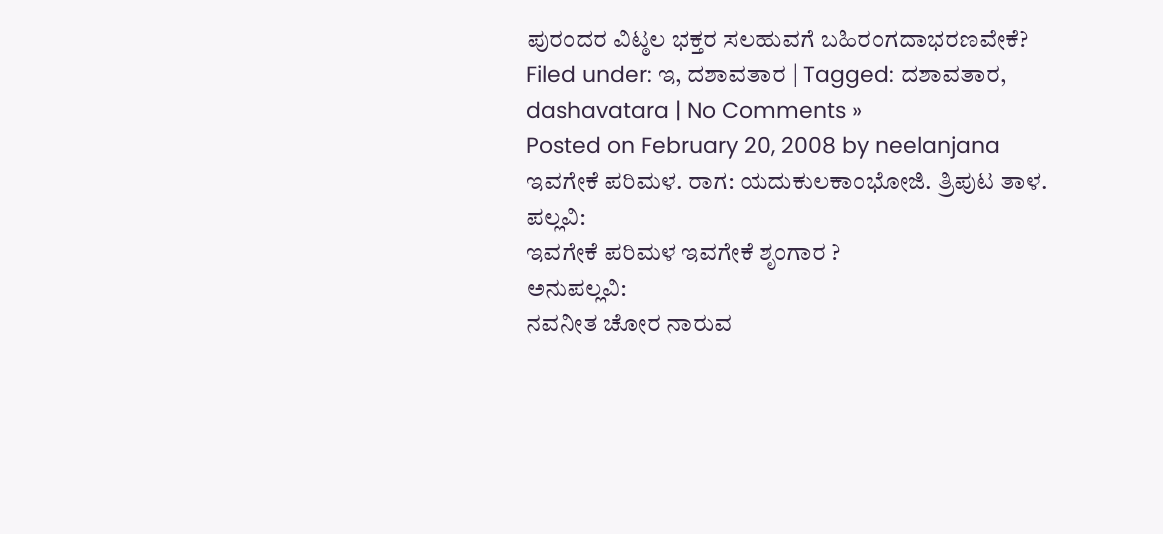ಪುರಂದರ ವಿಟ್ಠಲ ಭಕ್ತರ ಸಲಹುವಗೆ ಬಹಿರಂಗದಾಭರಣವೇಕೆ?
Filed under: ಇ, ದಶಾವತಾರ | Tagged: ದಶಾವತಾರ, dashavatara | No Comments »
Posted on February 20, 2008 by neelanjana
ಇವಗೇಕೆ ಪರಿಮಳ. ರಾಗ: ಯದುಕುಲಕಾಂಭೋಜಿ. ತ್ರಿಪುಟ ತಾಳ.
ಪಲ್ಲವಿ:
ಇವಗೇಕೆ ಪರಿಮಳ ಇವಗೇಕೆ ಶೃಂಗಾರ ?
ಅನುಪಲ್ಲವಿ:
ನವನೀತ ಚೋರ ನಾರುವ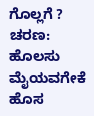ಗೊಲ್ಲಗೆ ?
ಚರಣ:
ಹೊಲಸು ಮೈಯವಗೇಕೆ ಹೊಸ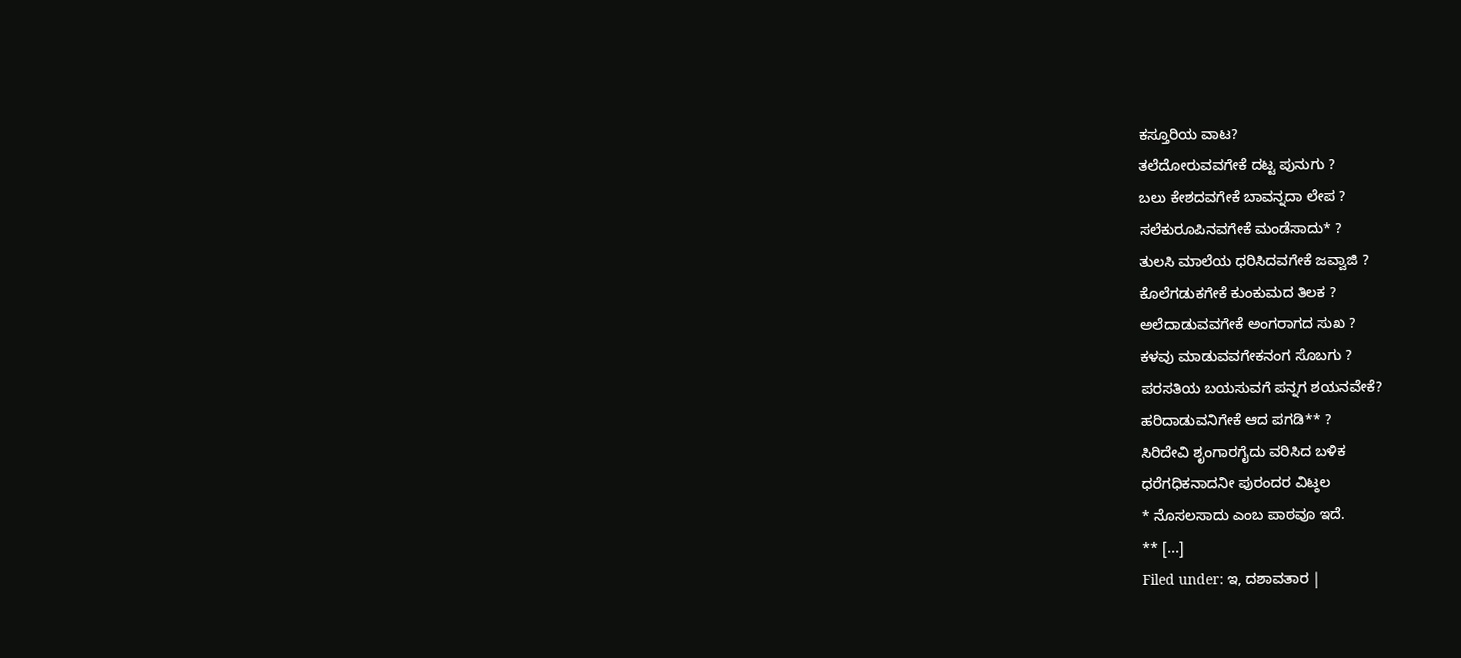ಕಸ್ತೂರಿಯ ವಾಟ?
ತಲೆದೋರುವವಗೇಕೆ ದಟ್ಟ ಪುನುಗು ?
ಬಲು ಕೇಶದವಗೇಕೆ ಬಾವನ್ನದಾ ಲೇಪ ?
ಸಲೆಕುರೂಪಿನವಗೇಕೆ ಮಂಡೆಸಾದು* ?
ತುಲಸಿ ಮಾಲೆಯ ಧರಿಸಿದವಗೇಕೆ ಜವ್ವಾಜಿ ?
ಕೊಲೆಗಡುಕಗೇಕೆ ಕುಂಕುಮದ ತಿಲಕ ?
ಅಲೆದಾಡುವವಗೇಕೆ ಅಂಗರಾಗದ ಸುಖ ?
ಕಳವು ಮಾಡುವವಗೇಕನಂಗ ಸೊಬಗು ?
ಪರಸತಿಯ ಬಯಸುವಗೆ ಪನ್ನಗ ಶಯನವೇಕೆ?
ಹರಿದಾಡುವನಿಗೇಕೆ ಆದ ಪಗಡಿ** ?
ಸಿರಿದೇವಿ ಶೃಂಗಾರಗೈದು ವರಿಸಿದ ಬಳಿಕ
ಧರೆಗಧಿಕನಾದನೀ ಪುರಂದರ ವಿಟ್ಠಲ
* ನೊಸಲಸಾದು ಎಂಬ ಪಾಠವೂ ಇದೆ.
** [...]
Filed under: ಇ, ದಶಾವತಾರ |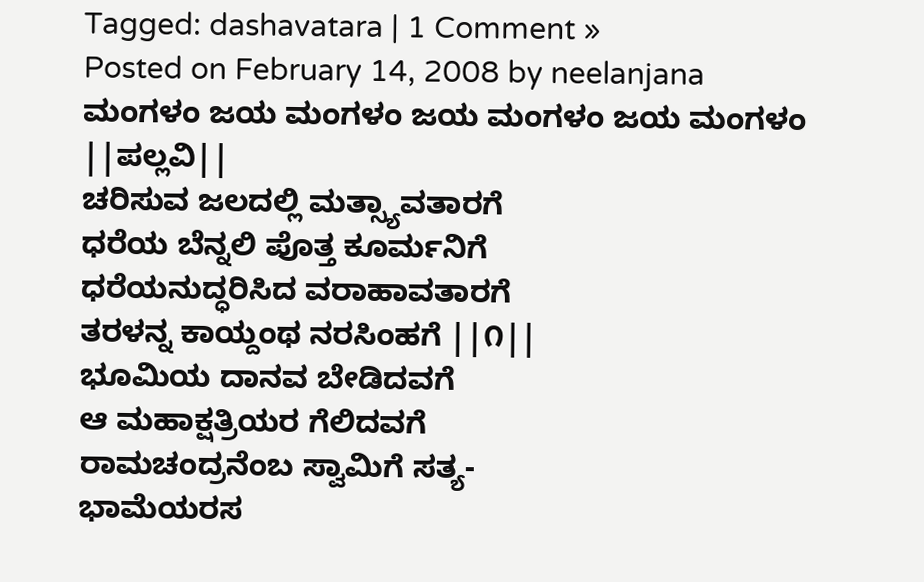Tagged: dashavatara | 1 Comment »
Posted on February 14, 2008 by neelanjana
ಮಂಗಳಂ ಜಯ ಮಂಗಳಂ ಜಯ ಮಂಗಳಂ ಜಯ ಮಂಗಳಂ ||ಪಲ್ಲವಿ||
ಚರಿಸುವ ಜಲದಲ್ಲಿ ಮತ್ಸ್ಯಾವತಾರಗೆ
ಧರೆಯ ಬೆನ್ನಲಿ ಪೊತ್ತ ಕೂರ್ಮನಿಗೆ
ಧರೆಯನುದ್ಧರಿಸಿದ ವರಾಹಾವತಾರಗೆ
ತರಳನ್ನ ಕಾಯ್ದಂಥ ನರಸಿಂಹಗೆ ||೧||
ಭೂಮಿಯ ದಾನವ ಬೇಡಿದವಗೆ
ಆ ಮಹಾಕ್ಷತ್ರಿಯರ ಗೆಲಿದವಗೆ
ರಾಮಚಂದ್ರನೆಂಬ ಸ್ವಾಮಿಗೆ ಸತ್ಯ-
ಭಾಮೆಯರಸ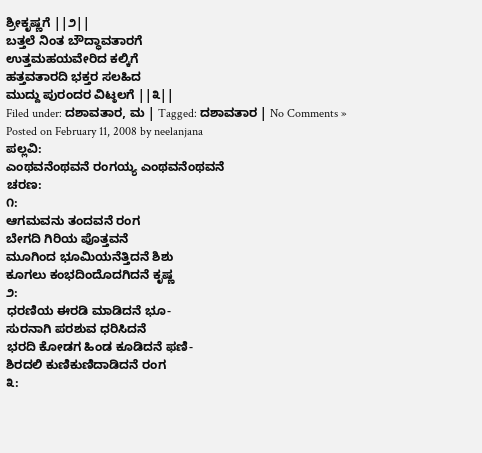ಶ್ರೀಕೃಷ್ಣಗೆ ||೨||
ಬತ್ತಲೆ ನಿಂತ ಬೌದ್ಧಾವತಾರಗೆ
ಉತ್ತಮಹಯವೇರಿದ ಕಲ್ಕಿಗೆ
ಹತ್ತವತಾರದಿ ಭಕ್ತರ ಸಲಹಿದ
ಮುದ್ದು ಪುರಂದರ ವಿಟ್ಠಲಗೆ ||೩||
Filed under: ದಶಾವತಾರ, ಮ | Tagged: ದಶಾವತಾರ | No Comments »
Posted on February 11, 2008 by neelanjana
ಪಲ್ಲವಿ:
ಎಂಥವನೆಂಥವನೆ ರಂಗಯ್ಯ ಎಂಥವನೆಂಥವನೆ
ಚರಣ:
೧:
ಆಗಮವನು ತಂದವನೆ ರಂಗ
ಬೇಗದಿ ಗಿರಿಯ ಪೊತ್ತವನೆ
ಮೂಗಿಂದ ಭೂಮಿಯನೆತ್ತಿದನೆ ಶಿಶು
ಕೂಗಲು ಕಂಭದಿಂದೊದಗಿದನೆ ಕೃಷ್ಣ
೨:
ಧರಣಿಯ ಈರಡಿ ಮಾಡಿದನೆ ಭೂ-
ಸುರನಾಗಿ ಪರಶುವ ಧರಿಸಿದನೆ
ಭರದಿ ಕೋಡಗ ಹಿಂಡ ಕೂಡಿದನೆ ಫಣಿ-
ಶಿರದಲಿ ಕುಣಿಕುಣಿದಾಡಿದನೆ ರಂಗ
೩: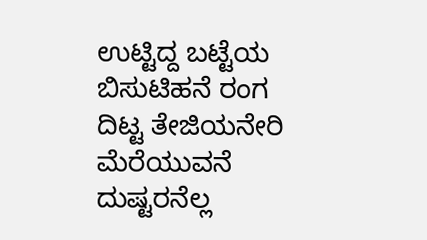ಉಟ್ಟಿದ್ದ ಬಟ್ಟೆಯ ಬಿಸುಟಿಹನೆ ರಂಗ
ದಿಟ್ಟ ತೇಜಿಯನೇರಿ ಮೆರೆಯುವನೆ
ದುಷ್ಟರನೆಲ್ಲ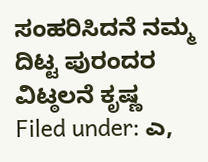ಸಂಹರಿಸಿದನೆ ನಮ್ಮ
ದಿಟ್ಟ ಪುರಂದರ ವಿಟ್ಠಲನೆ ಕೃಷ್ಣ
Filed under: ಎ,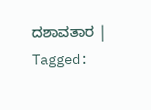ದಶಾವತಾರ | Tagged: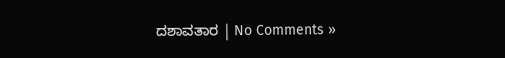ದಶಾವತಾರ | No Comments »